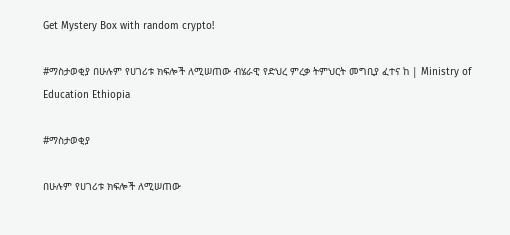Get Mystery Box with random crypto!

#ማስታወቂያ በሁሉም የሀገሪቱ ክፍሎች ለሚሠጠው ብሄራዊ የድህረ ምረቃ ትምህርት መግቢያ ፈተና ከ | Ministry of Education Ethiopia

#ማስታወቂያ

በሁሉም የሀገሪቱ ክፍሎች ለሚሠጠው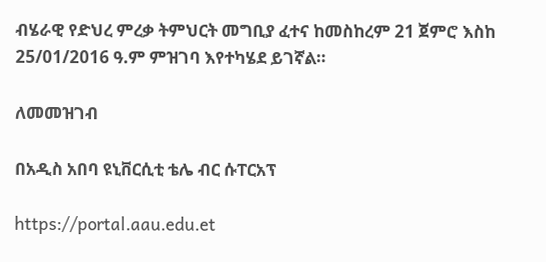ብሄራዊ የድህረ ምረቃ ትምህርት መግቢያ ፈተና ከመስከረም 21 ጀምሮ እስከ 25/01/2016 ዓ.ም ምዝገባ እየተካሄደ ይገኛል።

ለመመዝገብ

በአዲስ አበባ ዩኒቨርሲቲ ቴሌ ብር ሱፐርአፕ

https://portal.aau.edu.et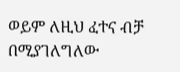ወይም ለዚህ ፈተና ብቻ በሚያገለግለው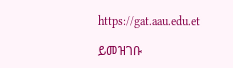https://gat.aau.edu.et

ይመዝገቡ